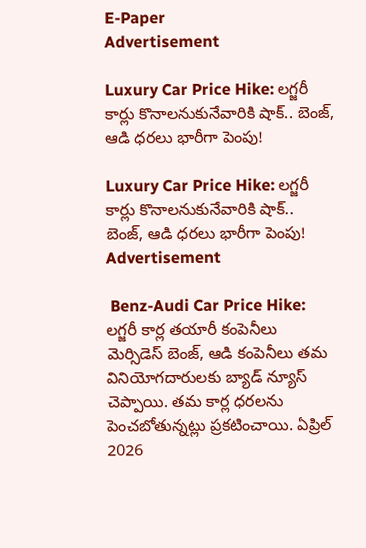E-Paper
Advertisement

Luxury Car Price Hike: లగ్జరీ కార్లు కొనాలనుకునేవారికి షాక్.. బెంజ్, ఆడి ధరలు భారీగా పెంపు!

Luxury Car Price Hike: లగ్జరీ కార్లు కొనాలనుకునేవారికి షాక్..  బెంజ్, ఆడి ధరలు భారీగా పెంపు!
Advertisement

 Benz-Audi Car Price Hike: లగ్జరీ కార్ల తయారీ కంపెనీలు మెర్సిడెస్ బెంజ్, ఆడి కంపెనీలు తమ వినియోగదారులకు బ్యాడ్ న్యూస్ చెప్పాయి. తమ కార్ల ధరలను పెంచబోతున్నట్లు ప్రకటించాయి. ఏప్రిల్ 2026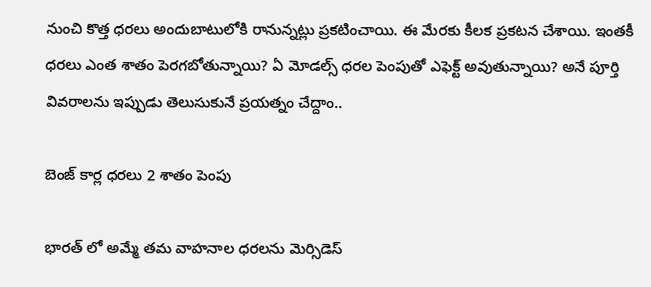నుంచి కొత్త ధరలు అందుబాటులోకి రానున్నట్లు ప్రకటించాయి. ఈ మేరకు కీలక ప్రకటన చేశాయి. ఇంతకీ ధరలు ఎంత శాతం పెరగబోతున్నాయి? ఏ మోడల్స్ ధరల పెంపుతో ఎఫెక్ట్ అవుతున్నాయి? అనే పూర్తి వివరాలను ఇప్పుడు తెలుసుకునే ప్రయత్నం చేద్దాం..

బెంజ్ కార్ల ధరలు 2 శాతం పెంపు

భారత్ లో అమ్మే తమ వాహనాల ధరలను మెర్సిడెస్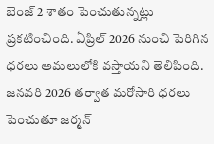బెంజ్ 2 శాతం పెంచుతున్నట్లు ప్రకటించింది. ఏప్రిల్ 2026 నుంచి పెరిగిన ధరలు అమలులోకి వస్తాయని తెలిపింది. జనవరి 2026 తర్వాత మరోసారి ధరలు పెంచుతూ జర్మన్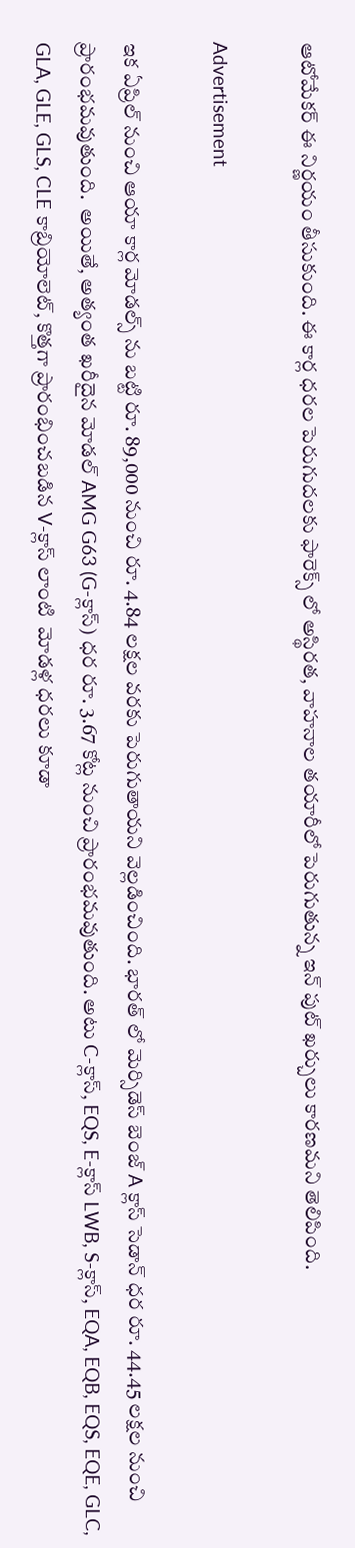ఆటోమేకర్ ఈ నిర్ణయం తీసుకుంది. ఈ కార్ల ధరల పెరుగుదలకు ఫారెక్స్‌ లో అస్థిరత, వాహనాల తయారీలో పెరుగుతున్న ఇన్‌ పుట్ ఖర్చులు కారణమని తెలిపింది.

Advertisement

ఇక ఏప్రిల్ నుంచి ఆయా కార్ల మోడల్స్ ను బట్టి రూ. 89,000 నుంచి రూ. 4.84 లక్షల వరకు పెరుగుతాయని వెల్లడించింది. భారత్ లో మెర్సిడెస్ బెంజ్ A క్లాస్ సెడాన్ ధర రూ. 44.45 లక్షల నుంచి ప్రారంభమవుతుంది.  అయితే, అత్యంత ఖరీదైన మోడల్ AMG G63 (G-క్లాస్) ధర రూ. 3.67 కోట్ల నుంచి ప్రారంభమవుతుంది. అటు C-క్లాస్, EQS, E-క్లాస్ LWB, S-క్లాస్, EQA, EQB, EQS, EQE, GLC, GLA, GLE, GLS, CLE కాబ్రియోలెట్, కొత్తగా ప్రారంభించబడిన V-క్లాస్ లాంటి  మోడళ్ల ధరలు కూడా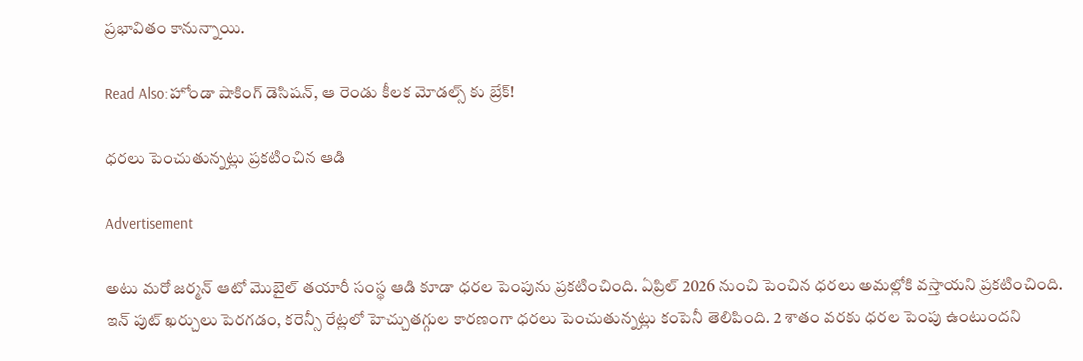ప్రభావితం కానున్నాయి.

Read Also:హోండా షాకింగ్ డెసిషన్, ఆ రెండు కీలక మోడల్స్ కు బ్రేక్!

ధరలు పెంచుతున్నట్లు ప్రకటించిన ఆడి

Advertisement

అటు మరో జర్మన్ ఆటో మొబైల్ తయారీ సంస్థ ఆడి కూడా ధరల పెంపును ప్రకటించింది. ఏప్రిల్ 2026 నుంచి పెంచిన ధరలు అమల్లోకి వస్తాయని ప్రకటించింది. ఇన్‌ పుట్ ఖర్చులు పెరగడం, కరెన్సీ రేట్లలో హెచ్చుతగ్గుల కారణంగా ధరలు పెంచుతున్నట్లు కంపెనీ తెలిపింది. 2 శాతం వరకు ధరల పెంపు ఉంటుందని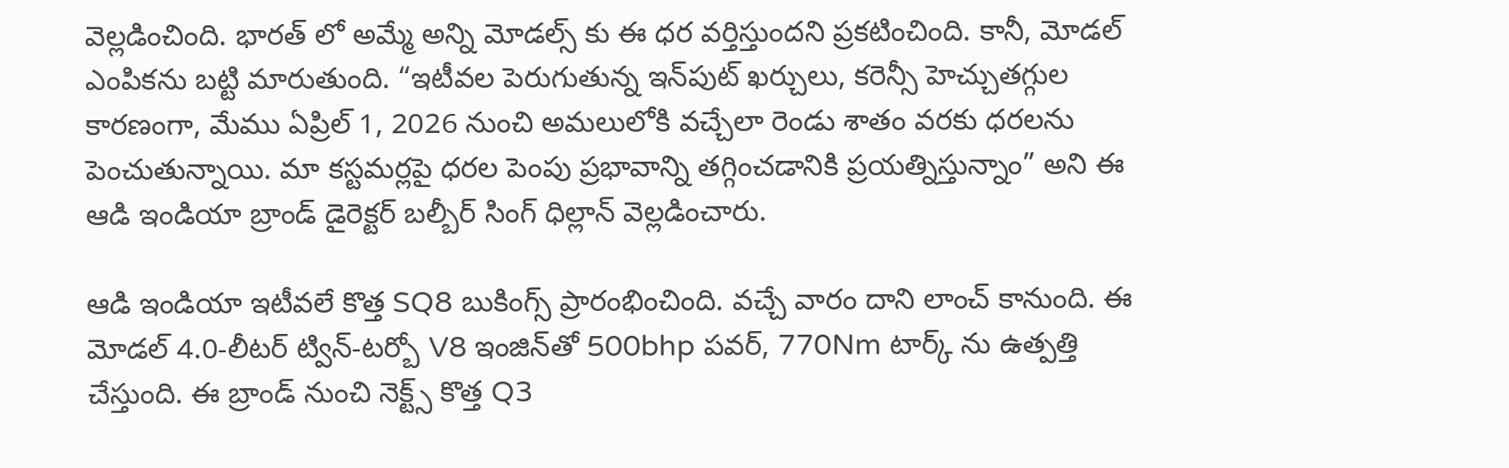వెల్లడించింది. భారత్ లో అమ్మే అన్ని మోడల్స్ కు ఈ ధర వర్తిస్తుందని ప్రకటించింది. కానీ, మోడల్ ఎంపికను బట్టి మారుతుంది. “ఇటీవల పెరుగుతున్న ఇన్‌పుట్ ఖర్చులు, కరెన్సీ హెచ్చుతగ్గుల కారణంగా, మేము ఏప్రిల్ 1, 2026 నుంచి అమలులోకి వచ్చేలా రెండు శాతం వరకు ధరలను పెంచుతున్నాయి. మా కస్టమర్లపై ధరల పెంపు ప్రభావాన్ని తగ్గించడానికి ప్రయత్నిస్తున్నాం” అని ఈ ఆడి ఇండియా బ్రాండ్ డైరెక్టర్ బల్బీర్ సింగ్ ధిల్లాన్ వెల్లడించారు.

ఆడి ఇండియా ఇటీవలే కొత్త SQ8 బుకింగ్స్ ప్రారంభించింది. వచ్చే వారం దాని లాంచ్‌ కానుంది. ఈ మోడల్ 4.0-లీటర్ ట్విన్-టర్బో V8 ఇంజిన్‌తో 500bhp పవర్, 770Nm టార్క్ ను ఉత్పత్తి చేస్తుంది. ఈ బ్రాండ్ నుంచి నెక్ట్స్ కొత్త Q3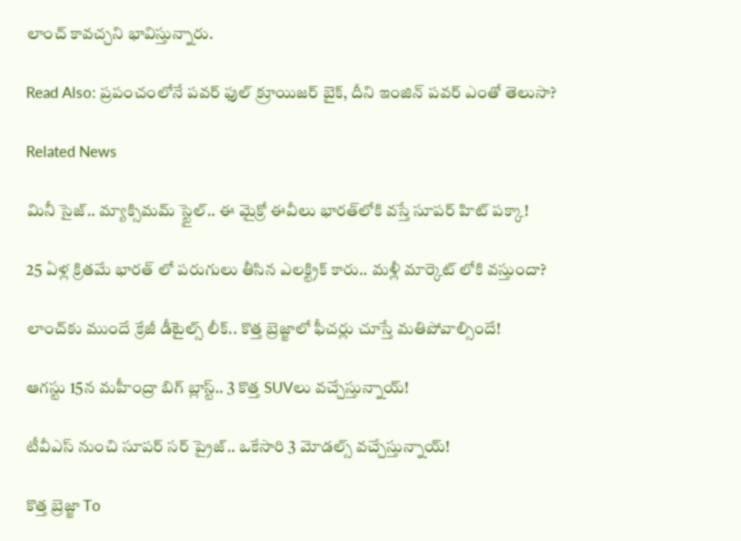లాంచ్ కావచ్చని భావిస్తున్నారు.

Read Also: ప్రపంచంలోనే పవర్‌ ఫుల్ క్రూయిజర్ బైక్, దీని ఇంజిన్ పవర్ ఎంతో తెలుసా?

Related News

మినీ సైజ్.. మ్యాక్సిమమ్ స్టైల్.. ఈ మైక్రో ఈవీలు భారత్‌లోకి వస్తే సూపర్ హిట్ పక్కా!

25 ఏళ్ల క్రితమే భారత్ లో పరుగులు తీసిన ఎలక్ట్రిక్ కారు.. మళ్లీ మార్కెట్ లోకి వస్తుందా?

లాంచ్‌కు ముందే క్రేజీ డీటైల్స్ లీక్.. కొత్త బ్రెజ్జాలో ఫీచర్లు చూస్తే మతిపోవాల్సిందే!

ఆగస్టు 15న మహీంద్రా బిగ్ బ్లాస్ట్.. 3 కొత్త SUVలు వచ్చేస్తున్నాయ్!

టీవీఎస్ నుంచి సూపర్ సర్‌ ప్రైజ్.. ఒకేసారి 3 మోడల్స్ వచ్చేస్తున్నాయ్!

కొత్త బ్రెజ్జా To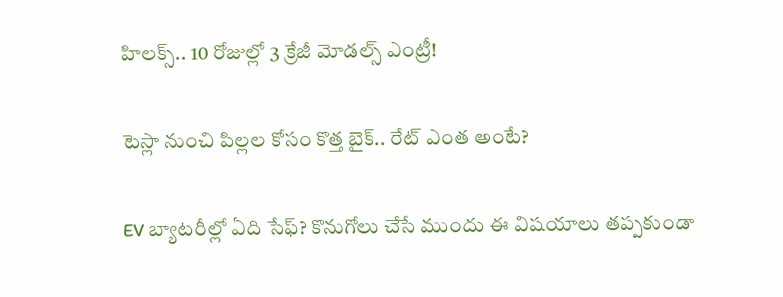హిలక్స్.. 10 రోజుల్లో 3 క్రేజీ మోడల్స్ ఎంట్రీ!

టెస్లా నుంచి పిల్లల కోసం కొత్త బైక్.. రేట్ ఎంత అంటే?

EV బ్యాటరీల్లో ఏది సేఫ్? కొనుగోలు చేసే ముందు ఈ విషయాలు తప్పకుండా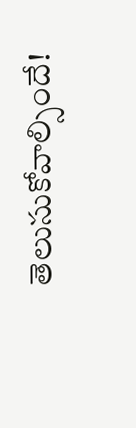తెలుసుకోవాల్సిందే!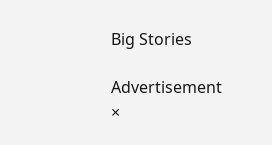Big Stories

Advertisement
×